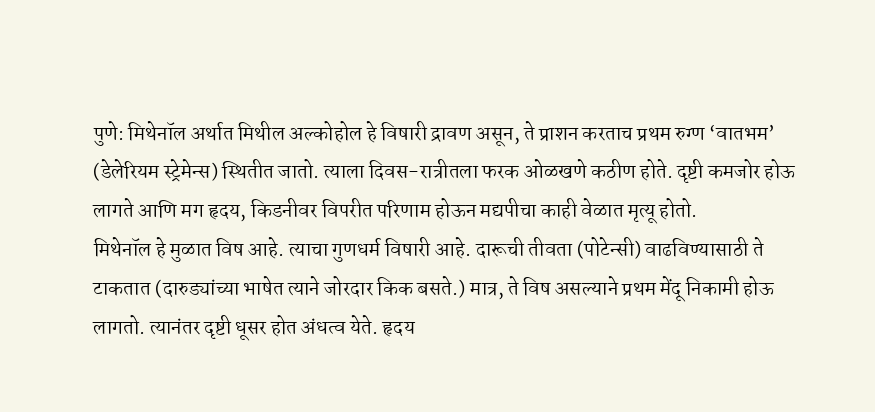पुणे: मिथेनॉल अर्थात मिथील अल्कोहोल हे विषारी द्रावण असून, ते प्राशन करताच प्रथम रुग्ण ‘वातभम’ (डेलेरियम स्ट्रेमेन्स) स्थितीत जातो. त्याला दिवस-रात्रीतला फरक ओळखणे कठीण होते. दृष्टी कमजोर होऊ लागते आणि मग हृदय, किडनीवर विपरीत परिणाम होऊन मद्यपीचा काही वेळात मृत्यू होतो.
मिथेनॉल हे मुळात विष आहे. त्याचा गुणधर्म विषारी आहे. दारूची तीवता (पोटेन्सी) वाढविण्यासाठी ते टाकतात (दारुड्यांच्या भाषेत त्याने जोरदार किक बसते.) मात्र, ते विष असल्याने प्रथम मेंदू निकामी होऊ लागतो. त्यानंतर दृष्टी धूसर होत अंधत्व येते. हृदय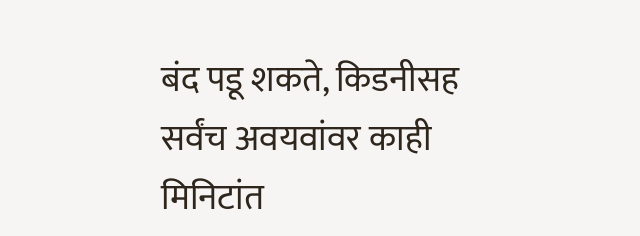बंद पडू शकते, किडनीसह सर्वंच अवयवांवर काही मिनिटांत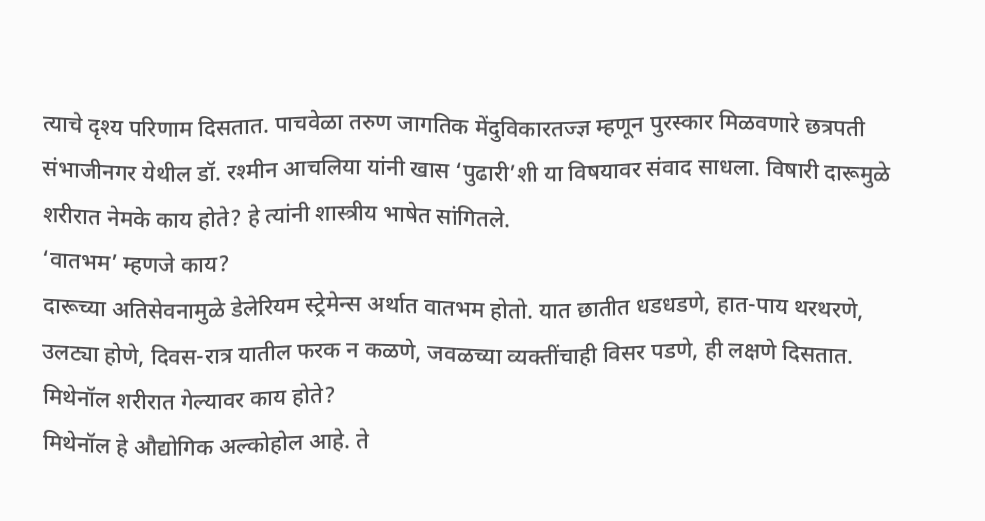त्याचे दृश्य परिणाम दिसतात. पाचवेळा तरुण जागतिक मेंदुविकारतज्ज्ञ म्हणून पुरस्कार मिळवणारे छत्रपती संभाजीनगर येथील डॉ. रश्मीन आचलिया यांनी खास ‘पुढारी’शी या विषयावर संवाद साधला. विषारी दारूमुळे शरीरात नेमके काय होते? हे त्यांनी शास्त्रीय भाषेत सांगितले.
‘वातभम’ म्हणजे काय?
दारूच्या अतिसेवनामुळे डेलेरियम स्ट्रेमेन्स अर्थात वातभम होतो. यात छातीत धडधडणे, हात-पाय थरथरणे, उलट्या होणे, दिवस-रात्र यातील फरक न कळणे, जवळच्या व्यक्तींचाही विसर पडणे, ही लक्षणे दिसतात.
मिथेनॉल शरीरात गेल्यावर काय होते?
मिथेनॉल हे औद्योगिक अल्कोहोल आहे. ते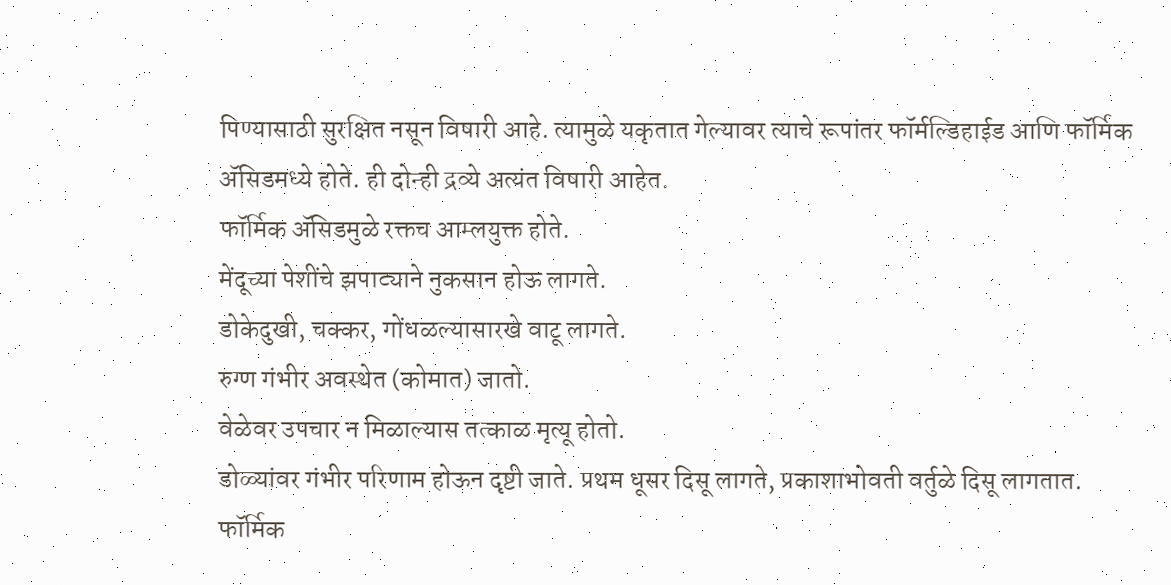पिण्यासाठी सुरक्षित नसून विषारी आहे. त्यामुळे यकृतात गेल्यावर त्याचे रूपांतर फॉर्मल्डिहाईड आणि फॉर्मिक ॲसिडमध्ये होते. ही दोन्ही द्रव्ये अत्यंत विषारी आहेत.
फॉर्मिक ॲसिडमुळे रक्तच आम्लयुक्त होते.
मेंदूच्या पेशींचे झपाट्याने नुकसान होऊ लागते.
डोकेदुखी, चक्कर, गोंधळल्यासारखे वाटू लागते.
रुग्ण गंभीर अवस्थेत (कोमात) जातो.
वेळेवर उपचार न मिळाल्यास तत्काळ मृत्यू होतो.
डोळ्यांवर गंभीर परिणाम होऊन दृष्टी जाते. प्रथम धूसर दिसू लागते, प्रकाशाभोवती वर्तुळे दिसू लागतात.
फॉर्मिक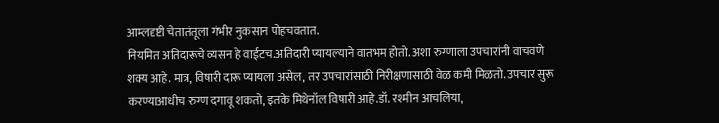आम्लदृष्टी चेतातंतूला गंभीर नुकसान पोहचवतात.
नियमित अतिदारूचे व्यसन हे वाईटच.अतिदारी प्यायल्याने वातभम होतो. अशा रुग्णाला उपचारांनी वाचवणे शक्य आहे. मात्र, विषारी दारू प्यायला असेल, तर उपचारांसाठी निरीक्षणासाठी वेळ कमी मिळतो. उपचार सुरू करण्याआधीच रुग्ण दगावू शकतो, इतके मिथेनॉल विषारी आहे.डॉ. रश्मीन आचलिया,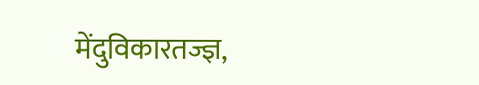मेंदुविकारतज्ज्ञ,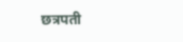छत्रपती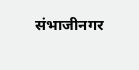संभाजीनगर